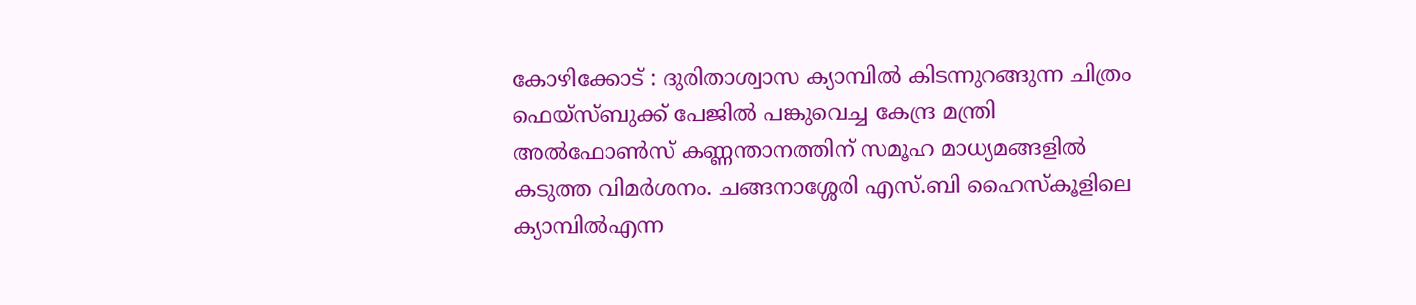കോഴിക്കോട് : ദുരിതാശ്വാസ ക്യാമ്പിൽ കിടന്നുറങ്ങുന്ന ചിത്രം ഫെയ്സ്ബുക്ക് പേജിൽ പങ്കുവെച്ച കേന്ദ്ര മന്ത്രി അൽഫോൺസ് കണ്ണന്താനത്തിന് സമൂഹ മാധ്യമങ്ങളിൽ കടുത്ത വിമർശനം. ചങ്ങനാശ്ശേരി എസ്.ബി ഹൈസ്കൂളിലെ ക്യാമ്പിൽഎന്ന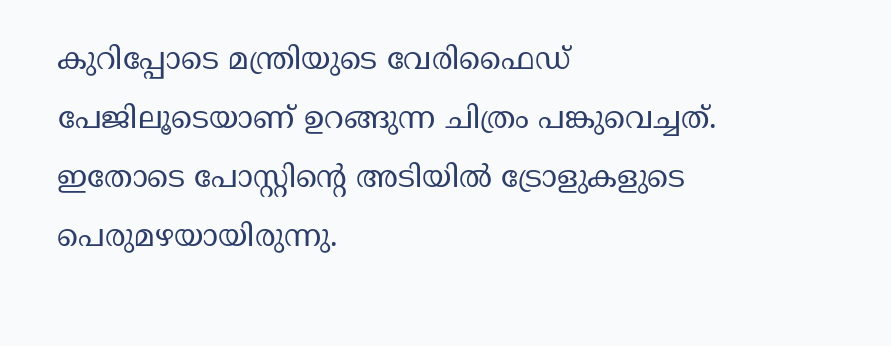കുറിപ്പോടെ മന്ത്രിയുടെ വേരിഫൈഡ് പേജിലൂടെയാണ് ഉറങ്ങുന്ന ചിത്രം പങ്കുവെച്ചത്. ഇതോടെ പോസ്റ്റിന്റെ അടിയിൽ ട്രോളുകളുടെ പെരുമഴയായിരുന്നു.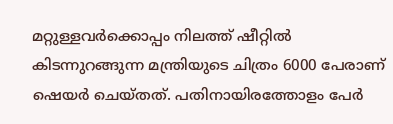മറ്റുള്ളവർക്കൊപ്പം നിലത്ത് ഷീറ്റിൽ കിടന്നുറങ്ങുന്ന മന്ത്രിയുടെ ചിത്രം 6000 പേരാണ് ഷെയർ ചെയ്തത്. പതിനായിരത്തോളം പേർ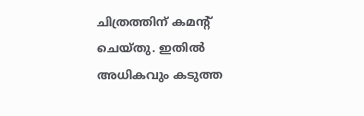ചിത്രത്തിന് കമന്റ് ചെയ്തു. ഇതിൽ അധികവും കടുത്ത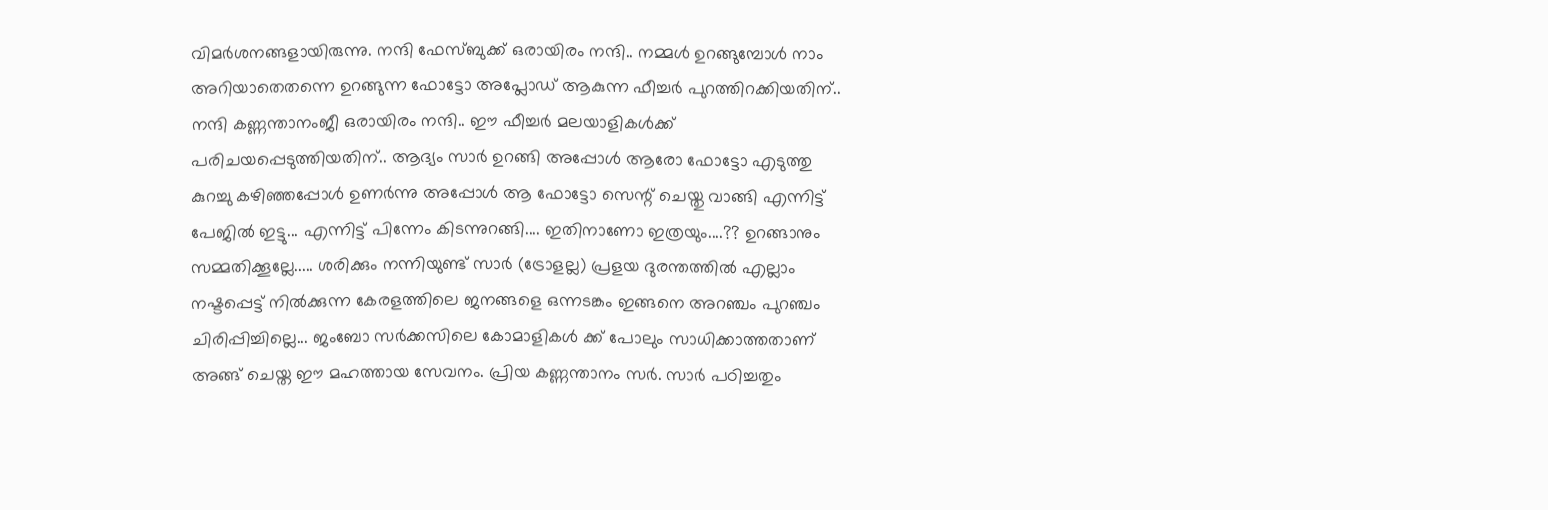വിമർശനങ്ങളായിരുന്നു. നന്ദി ഫേസ്ബുക്ക് ഒരായിരം നന്ദി.. നമ്മൾ ഉറങ്ങുമ്പോൾ നാം അറിയാതെതന്നെ ഉറങ്ങുന്ന ഫോട്ടോ അപ്ലോഡ് ആകുന്ന ഫീച്ചർ പുറത്തിറക്കിയതിന്.. നന്ദി കണ്ണന്താനംജീ ഒരായിരം നന്ദി.. ഈ ഫീച്ചർ മലയാളികൾക്ക് പരിചയപ്പെടുത്തിയതിന്.. ആദ്യം സാർ ഉറങ്ങി അപ്പോൾ ആരോ ഫോട്ടോ എടുത്തു കുറച്ചു കഴിഞ്ഞപ്പോൾ ഉണർന്നു അപ്പോൾ ആ ഫോട്ടോ സെന്റ് ചെയ്തു വാങ്ങി എന്നിട്ട് പേജിൽ ഇട്ടു... എന്നിട്ട് പിന്നേം കിടന്നുറങ്ങി.... ഇതിനാണോ ഇത്രയും....?? ഉറങ്ങാനും സമ്മതിക്കൂല്ലേ..... ശരിക്കും നന്നിയുണ്ട് സാർ (ട്രോളല്ല) പ്രളയ ദുരന്തത്തിൽ എല്ലാം നഷ്ടപ്പെട്ട് നിൽക്കുന്ന കേരളത്തിലെ ജനങ്ങളെ ഒന്നടങ്കം ഇങ്ങനെ അറഞ്ചം പുറഞ്ചം ചിരിപ്പിച്ചില്ലെ... ജംബോ സർക്കസിലെ കോമാളികൾ ക്ക് പോലും സാധിക്കാത്തതാണ് അങ്ങ് ചെയ്ത ഈ മഹത്തായ സേവനം. പ്രിയ കണ്ണന്താനം സർ. സാർ പഠിച്ചതും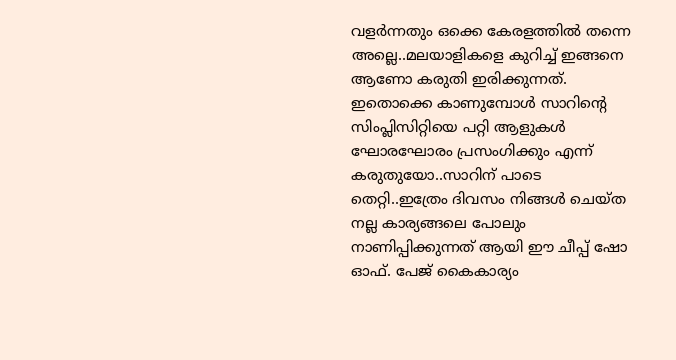വളർന്നതും ഒക്കെ കേരളത്തിൽ തന്നെ അല്ലെ..മലയാളികളെ കുറിച്ച് ഇങ്ങനെ ആണോ കരുതി ഇരിക്കുന്നത്. ഇതൊക്കെ കാണുമ്പോൾ സാറിന്റെ സിംപ്ലിസിറ്റിയെ പറ്റി ആളുകൾ ഘോരഘോരം പ്രസംഗിക്കും എന്ന് കരുതുയോ..സാറിന് പാടെ തെറ്റി..ഇത്രേം ദിവസം നിങ്ങൾ ചെയ്ത നല്ല കാര്യങ്ങലെ പോലും നാണിപ്പിക്കുന്നത് ആയി ഈ ചീപ്പ് ഷോ ഓഫ്. പേജ് കൈകാര്യം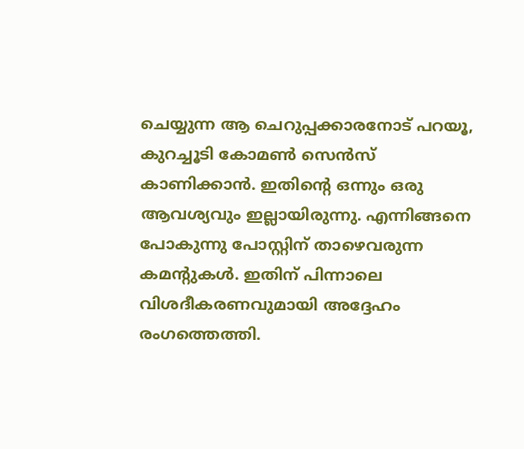ചെയ്യുന്ന ആ ചെറുപ്പക്കാരനോട് പറയൂ, കുറച്ചൂടി കോമൺ സെൻസ് കാണിക്കാൻ. ഇതിന്റെ ഒന്നും ഒരു ആവശ്യവും ഇല്ലായിരുന്നു. എന്നിങ്ങനെ പോകുന്നു പോസ്റ്റിന് താഴെവരുന്ന കമന്റുകൾ. ഇതിന് പിന്നാലെ വിശദീകരണവുമായി അദ്ദേഹം രംഗത്തെത്തി.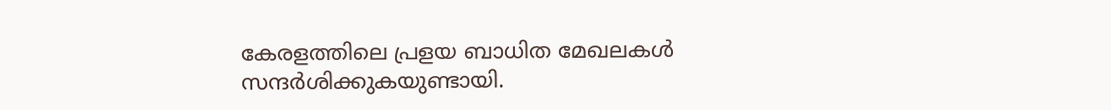കേരളത്തിലെ പ്രളയ ബാധിത മേഖലകൾ സന്ദർശിക്കുകയുണ്ടായി.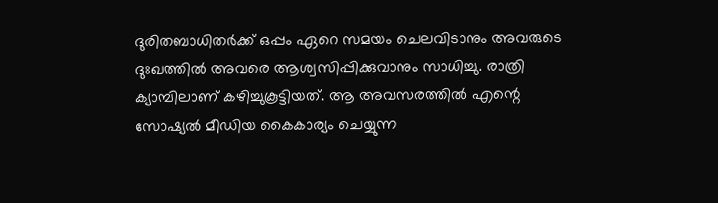ദുരിതബാധിതർക്ക് ഒപ്പം ഏറെ സമയം ചെലവിടാനും അവരുടെ ദുഃഖത്തിൽ അവരെ ആശ്വസിപ്പിക്കുവാനും സാധിച്ചു. രാത്രി ക്യാമ്പിലാണ് കഴിച്ചുകൂട്ടിയത്. ആ അവസരത്തിൽ എന്റെ സോഷ്യൽ മീഡിയ കൈകാര്യം ചെയ്യുന്ന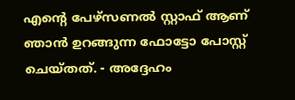എന്റെ പേഴ്സണൽ സ്റ്റാഫ് ആണ് ഞാൻ ഉറങ്ങുന്ന ഫോട്ടോ പോസ്റ്റ് ചെയ്തത്. - അദ്ദേഹം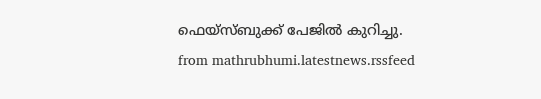ഫെയ്സ്ബുക്ക് പേജിൽ കുറിച്ചു.
from mathrubhumi.latestnews.rssfeed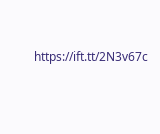https://ift.tt/2N3v67c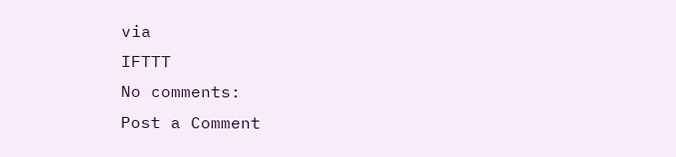via
IFTTT
No comments:
Post a Comment